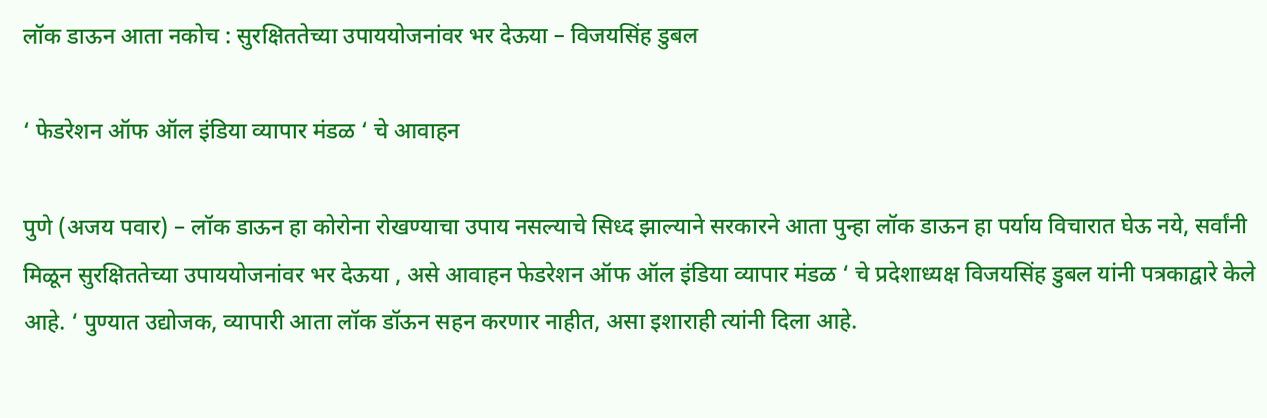लॉक डाऊन आता नकोच : सुरक्षिततेच्या उपाययोजनांवर भर देऊया – विजयसिंह डुबल

‘ फेडरेशन ऑफ ऑल इंडिया व्यापार मंडळ ‘ चे आवाहन

पुणे (अजय पवार) – लॉक डाऊन हा कोरोना रोखण्याचा उपाय नसल्याचे सिध्द झाल्याने सरकारने आता पुन्हा लॉक डाऊन हा पर्याय विचारात घेऊ नये, सर्वांनी मिळून सुरक्षिततेच्या उपाययोजनांवर भर देऊया , असे आवाहन फेडरेशन ऑफ ऑल इंडिया व्यापार मंडळ ‘ चे प्रदेशाध्यक्ष विजयसिंह डुबल यांनी पत्रकाद्वारे केले आहे. ‘ पुण्यात उद्योजक, व्यापारी आता लॉक डॉऊन सहन करणार नाहीत, असा इशाराही त्यांनी दिला आहे.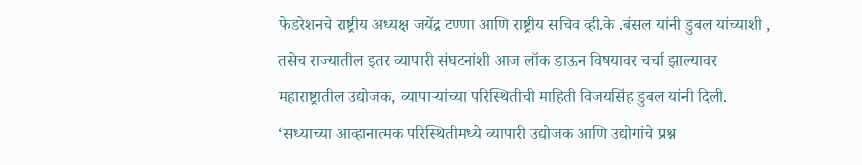फेडरेशनचे राष्ट्रीय अध्यक्ष जयेंद्र टण्णा आणि राष्ट्रीय सचिव व्ही.के .बंसल यांनी डुबल यांच्याशी , तसेच राज्यातील इतर व्यापारी संघटनांशी आज लॉक डाऊन विषयावर चर्चा झाल्यावर महाराष्ट्रातील उद्योजक, व्यापाऱ्यांच्या परिस्थितीची माहिती विजयसिंह डुबल यांनी दिली.
‘सध्याच्या आव्हानात्मक परिस्थितीमध्ये व्यापारी उद्योजक आणि उद्योगांचे प्रश्न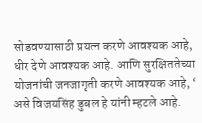सोडवण्यासाठी प्रयत्न करणे आवश्यक आहे, धीर देणे आवश्यक आहे. आणि सुरक्षिततेच्या योजनांची जनजागृती करणे आवश्यक आहे, ‘ असे विजयसिंह डुबल हे यांनी म्हटले आहे.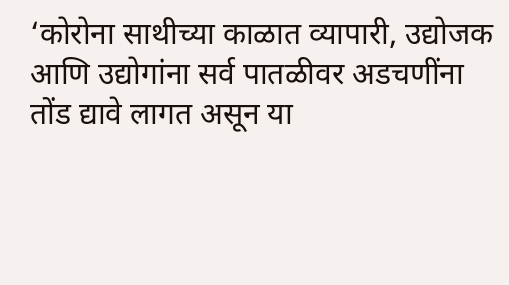‘कोरोना साथीच्या काळात व्यापारी, उद्योजक आणि उद्योगांना सर्व पातळीवर अडचणींना तोंड द्यावे लागत असून या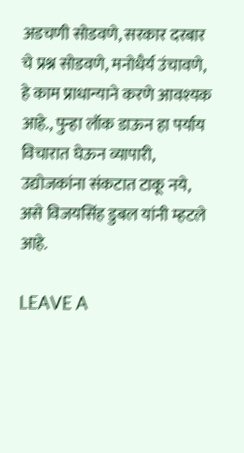अडचणी सोडवणे, सरकार दरबार चे प्रश्न सोडवणे, मनोधैर्य उंचावणे, हे काम प्राधान्याने करणे आवश्यक आहे., पुन्हा लॉक डाऊन हा पर्याय विचारात घेऊन व्यापारी, उद्योजकांना संकटात टाकू नये, असे विजयसिंह डुबल यांनी म्हटले आहे.

LEAVE A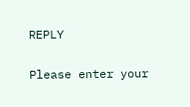REPLY

Please enter your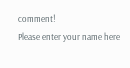comment!
Please enter your name here